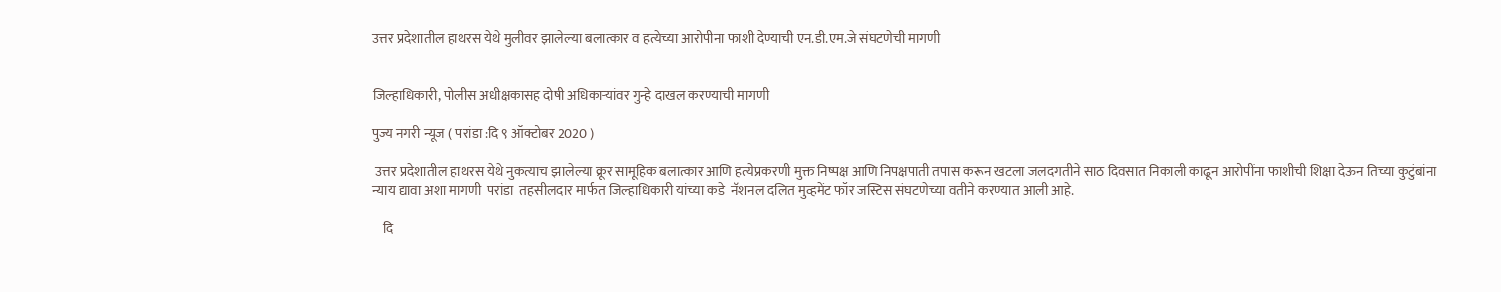उत्तर प्रदेशातील हाथरस येथे मुलीवर झालेल्या बलात्कार व हत्येच्या आरोपीना फाशी देण्याची एन.डी.एम.जे संघटणेची मागणी


जिल्हाधिकारी, पोलीस अधीक्षकासह दोषी अधिकाऱ्यांवर गुन्हे दाखल करण्याची मागणी

पुज्य नगरी न्यूज ( परांडा :दि ९ ऑक्टोबर 2020 )

 उत्तर प्रदेशातील हाथरस येथे नुकत्याच झालेल्या क्रूर सामूहिक बलात्कार आणि हत्येप्रकरणी मुक्त निष्पक्ष आणि निपक्षपाती तपास करून खटला जलदगतीने साठ दिवसात निकाली काढून आरोपींना फाशीची शिक्षा देऊन तिच्या कुटुंबांना  न्याय द्यावा अशा मागणी  परांडा  तहसीलदार मार्फत जिल्हाधिकारी यांच्या कडे  नॅशनल दलित मुव्हमेंट फॉर जस्टिस संघटणेच्या वतीने करण्यात आली आहे.

    दि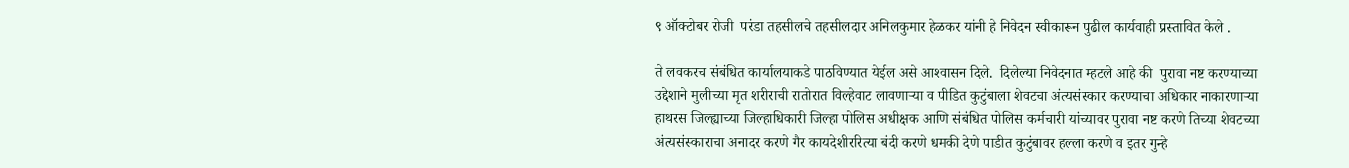९ ऑक्टोबर रोजी  परंडा तहसीलचे तहसीलदार अनिलकुमार हेळकर यांनी हे निवेदन स्वीकारून पुढील कार्यवाही प्रस्तावित केले .

ते लवकरच संबंधित कार्यालयाकडे पाठविण्यात येईल असे आश्‍वासन दिले.  दिलेल्या निवेदनात म्हटले आहे की  पुरावा नष्ट करण्याच्या उद्देशाने मुलीच्या मृत शरीराची रातोरात विल्हेवाट लावणाऱ्या व पीडित कुटुंबाला शेवटचा अंत्यसंस्कार करण्याचा अधिकार नाकारणाऱ्या हाथरस जिल्ह्याच्या जिल्हाधिकारी जिल्हा पोलिस अधीक्षक आणि संबंधित पोलिस कर्मचारी यांच्यावर पुरावा नष्ट करणे तिच्या शेवटच्या अंत्यसंस्काराचा अनादर करणे गैर कायदेशीररित्या बंदी करणे धमकी देणे पाडीत कुटुंबावर हल्ला करणे व इतर गुन्हे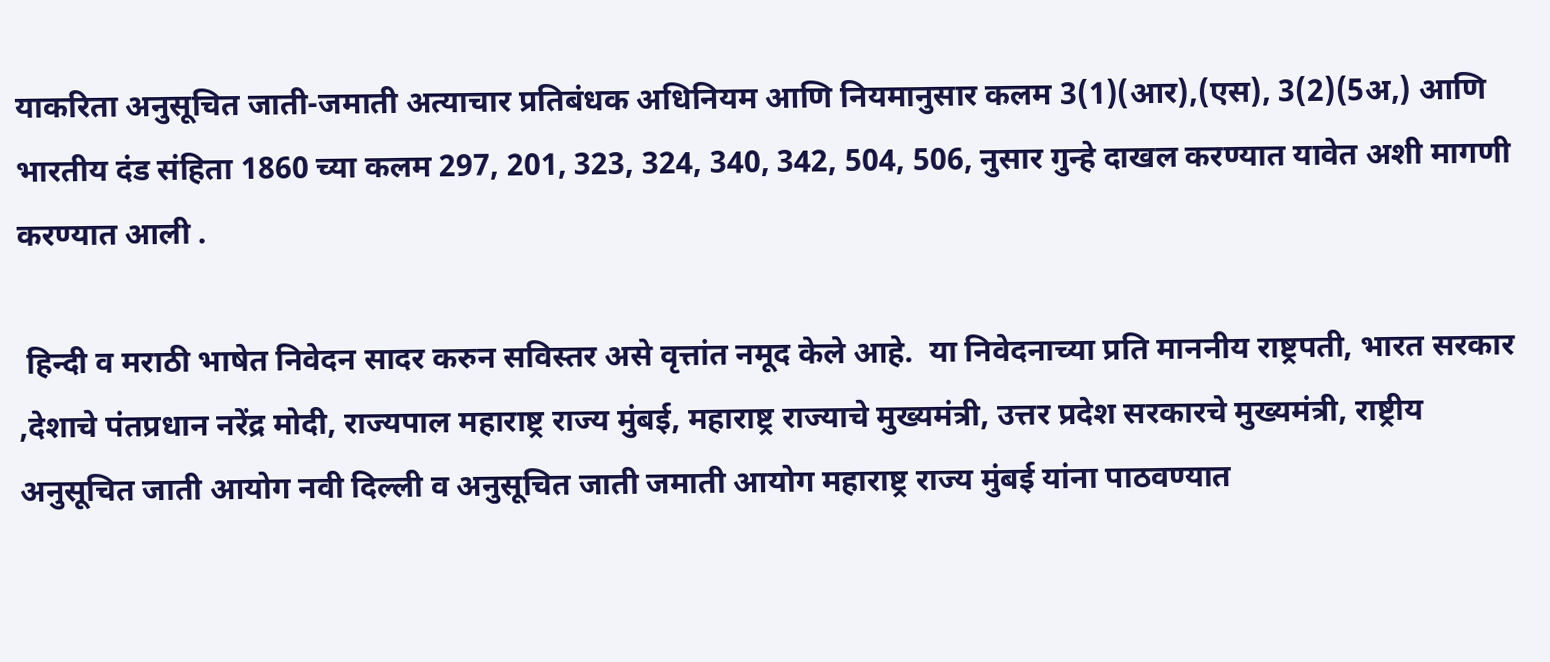याकरिता अनुसूचित जाती-जमाती अत्याचार प्रतिबंधक अधिनियम आणि नियमानुसार कलम 3(1)(आर),(एस), 3(2)(5अ,) आणि भारतीय दंड संहिता 1860 च्या कलम 297, 201, 323, 324, 340, 342, 504, 506, नुसार गुन्हे दाखल करण्यात यावेत अशी मागणी करण्यात आली .

 हिन्दी व मराठी भाषेत निवेदन सादर करुन सविस्तर असे वृत्तांत नमूद केले आहे.  या निवेदनाच्या प्रति माननीय राष्ट्रपती, भारत सरकार ,देशाचे पंतप्रधान नरेंद्र मोदी, राज्यपाल महाराष्ट्र राज्य मुंबई, महाराष्ट्र राज्याचे मुख्यमंत्री, उत्तर प्रदेश सरकारचे मुख्यमंत्री, राष्ट्रीय अनुसूचित जाती आयोग नवी दिल्ली व अनुसूचित जाती जमाती आयोग महाराष्ट्र राज्य मुंबई यांना पाठवण्यात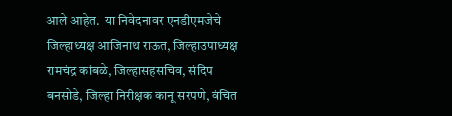आले आहेत.  या निवेदनावर एनडीएमजेचे जिल्हाध्यक्ष आजिनाथ राऊत, जिल्हाउपाध्यक्ष रामचंद्र कांबळे, जिल्हासहसचिव, संदिप बनसोडे, जिल्हा निरीक्षक कानू सरपणे, वंचित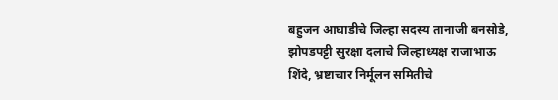बहुजन आघाडीचे जिल्हा सदस्य तानाजी बनसोडे, झोपडपट्टी सुरक्षा दलाचे जिल्हाध्यक्ष राजाभाऊ शिंदे, भ्रष्टाचार निर्मूलन समितीचे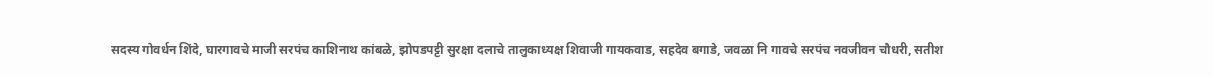सदस्य गोवर्धन शिंदे, घारगावचे माजी सरपंच काशिनाथ कांबळे, झोपडपट्टी सुरक्षा दलाचे तालुकाध्यक्ष शिवाजी गायकवाड, सहदेव बगाडे, जवळा नि गावचे सरपंच नवजीवन चौधरी, सतीश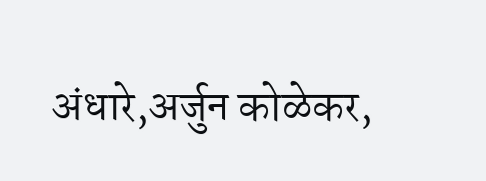अंधारे,अर्जुन कोळेकर,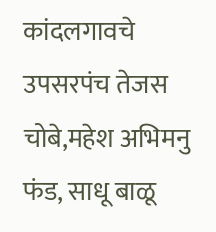कांदलगावचे उपसरपंच तेजस चोबे,महेश अभिमनु फंड, साधू बाळू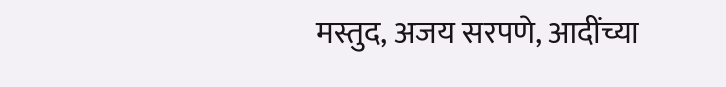मस्तुद, अजय सरपणे, आदींच्या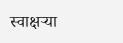स्वाक्षऱ्या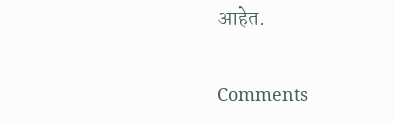आहेत.

Comments